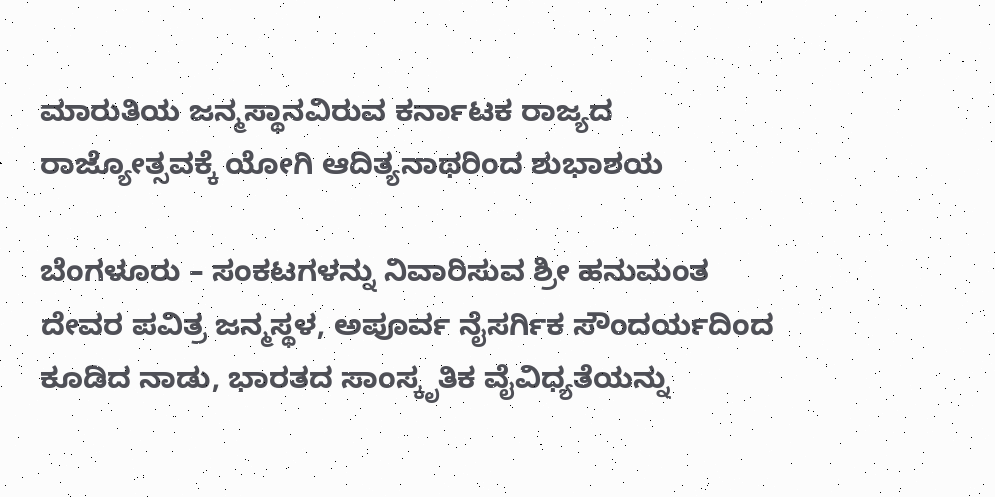ಮಾರುತಿಯ ಜನ್ಮಸ್ಥಾನವಿರುವ ಕರ್ನಾಟಕ ರಾಜ್ಯದ ರಾಜ್ಯೋತ್ಸವಕ್ಕೆ ಯೋಗಿ ಆದಿತ್ಯನಾಥರಿಂದ ಶುಭಾಶಯ

ಬೆಂಗಳೂರು – ಸಂಕಟಗಳನ್ನು ನಿವಾರಿಸುವ ಶ್ರೀ ಹನುಮಂತ ದೇವರ ಪವಿತ್ರ ಜನ್ಮಸ್ಥಳ, ಅಪೂರ್ವ ನೈಸರ್ಗಿಕ ಸೌಂದರ್ಯದಿಂದ ಕೂಡಿದ ನಾಡು, ಭಾರತದ ಸಾಂಸ್ಕೃತಿಕ ವೈವಿಧ್ಯತೆಯನ್ನು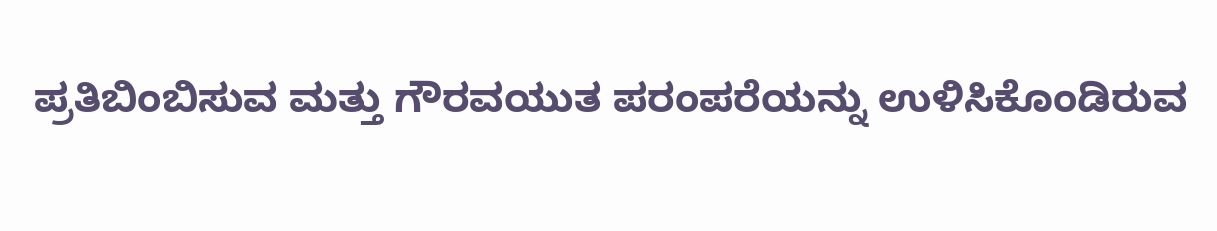ಪ್ರತಿಬಿಂಬಿಸುವ ಮತ್ತು ಗೌರವಯುತ ಪರಂಪರೆಯನ್ನು ಉಳಿಸಿಕೊಂಡಿರುವ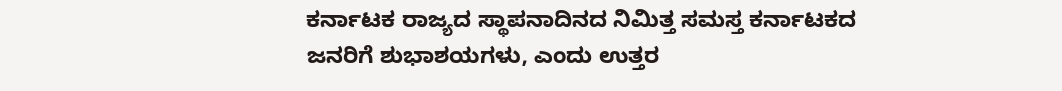ಕರ್ನಾಟಕ ರಾಜ್ಯದ ಸ್ಥಾಪನಾದಿನದ ನಿಮಿತ್ತ ಸಮಸ್ತ ಕರ್ನಾಟಕದ ಜನರಿಗೆ ಶುಭಾಶಯಗಳು, ಎಂದು ಉತ್ತರ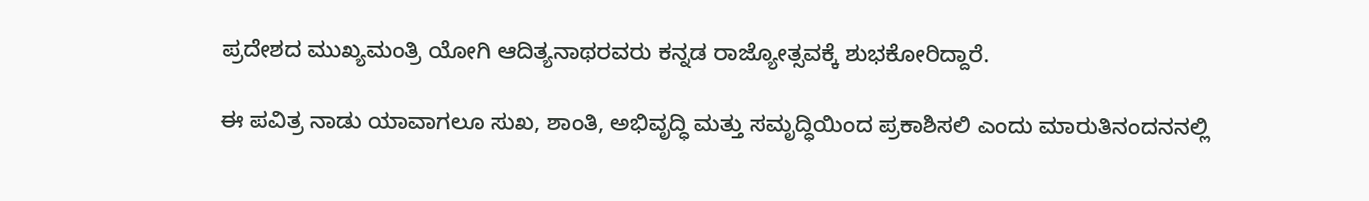ಪ್ರದೇಶದ ಮುಖ್ಯಮಂತ್ರಿ ಯೋಗಿ ಆದಿತ್ಯನಾಥರವರು ಕನ್ನಡ ರಾಜ್ಯೋತ್ಸವಕ್ಕೆ ಶುಭಕೋರಿದ್ದಾರೆ.

ಈ ಪವಿತ್ರ ನಾಡು ಯಾವಾಗಲೂ ಸುಖ, ಶಾಂತಿ, ಅಭಿವೃದ್ಧಿ ಮತ್ತು ಸಮೃದ್ಧಿಯಿಂದ ಪ್ರಕಾಶಿಸಲಿ ಎಂದು ಮಾರುತಿನಂದನನಲ್ಲಿ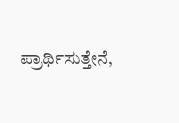ಪ್ರಾರ್ಥಿಸುತ್ತೇನೆ,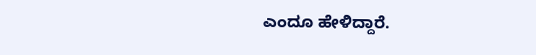ಎಂದೂ ಹೇಳಿದ್ದಾರೆ.